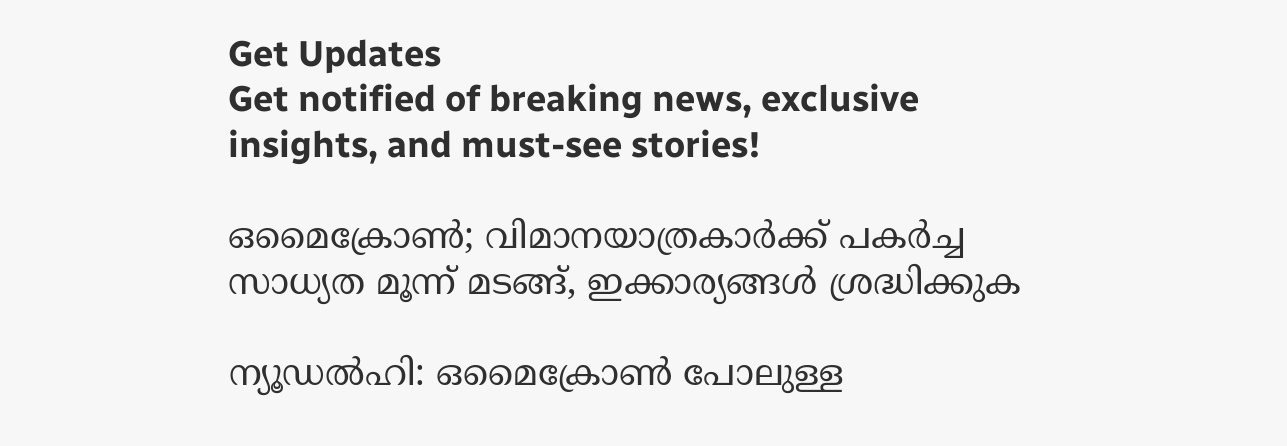Get Updates
Get notified of breaking news, exclusive insights, and must-see stories!

ഒമൈക്രോണ്‍; വിമാനയാത്രകാര്‍ക്ക് പകര്‍ച്ച സാധ്യത മൂന്ന് മടങ്ങ്, ഇക്കാര്യങ്ങള്‍ ശ്രദ്ധിക്കുക

ന്യൂഡല്‍ഹി: ഒമൈക്രോണ്‍ പോലുള്ള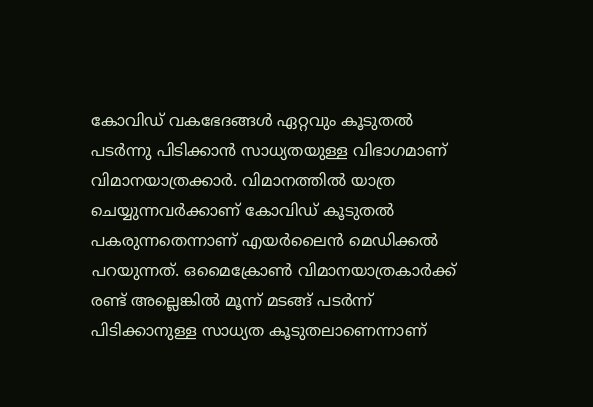കോവിഡ് വകഭേദങ്ങള്‍ ഏറ്റവും കൂടുതല്‍ പടര്‍ന്നു പിടിക്കാന്‍ സാധ്യതയുള്ള വിഭാഗമാണ് വിമാനയാത്രക്കാര്‍. വിമാനത്തില്‍ യാത്ര ചെയ്യുന്നവര്‍ക്കാണ് കോവിഡ് കൂടുതല്‍ പകരുന്നതെന്നാണ് എയര്‍ലൈന്‍ മെഡിക്കല്‍ പറയുന്നത്. ഒമൈക്രോണ്‍ വിമാനയാത്രകാര്‍ക്ക് രണ്ട് അല്ലെങ്കില്‍ മൂന്ന് മടങ്ങ് പടര്‍ന്ന് പിടിക്കാനുള്ള സാധ്യത കൂടുതലാണെന്നാണ്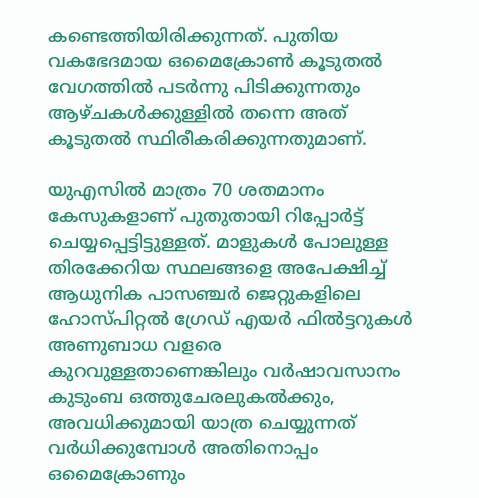കണ്ടെത്തിയിരിക്കുന്നത്. പുതിയ വകഭേദമായ ഒമൈക്രോണ്‍ കൂടുതല്‍ വേഗത്തില്‍ പടര്‍ന്നു പിടിക്കുന്നതും ആഴ്ചകള്‍ക്കുള്ളില്‍ തന്നെ അത് കൂടുതല്‍ സ്ഥിരീകരിക്കുന്നതുമാണ്.

യുഎസില്‍ മാത്രം 70 ശതമാനം കേസുകളാണ് പുതുതായി റിപ്പോര്‍ട്ട് ചെയ്യപ്പെട്ടിട്ടുള്ളത്. മാളുകള്‍ പോലുള്ള തിരക്കേറിയ സ്ഥലങ്ങളെ അപേക്ഷിച്ച് ആധുനിക പാസഞ്ചര്‍ ജെറ്റുകളിലെ ഹോസ്പിറ്റല്‍ ഗ്രേഡ് എയര്‍ ഫില്‍ട്ടറുകള്‍ അണുബാധ വളരെ കുറവുള്ളതാണെങ്കിലും വര്‍ഷാവസാനം കുടുംബ ഒത്തുചേരലുകല്‍ക്കും, അവധിക്കുമായി യാത്ര ചെയ്യുന്നത് വര്‍ധിക്കുമ്പോള്‍ അതിനൊപ്പം ഒമൈക്രോണും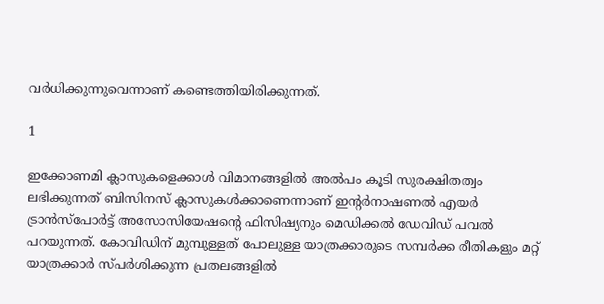വര്‍ധിക്കുന്നുവെന്നാണ് കണ്ടെത്തിയിരിക്കുന്നത്.

1

ഇക്കോണമി ക്ലാസുകളെക്കാള്‍ വിമാനങ്ങളില്‍ അല്‍പം കൂടി സുരക്ഷിതത്വം ലഭിക്കുന്നത് ബിസിനസ് ക്ലാസുകള്‍ക്കാണെന്നാണ് ഇന്റര്‍നാഷണല്‍ എയര്‍ ട്രാന്‍സ്പോര്‍ട്ട് അസോസിയേഷന്റെ ഫിസിഷ്യനും മെഡിക്കല്‍ ഡേവിഡ് പവല്‍ പറയുന്നത്. കോവിഡിന് മുമ്പുള്ളത് പോലുള്ള യാത്രക്കാരുടെ സമ്പര്‍ക്ക രീതികളും മറ്റ് യാത്രക്കാര്‍ സ്പര്‍ശിക്കുന്ന പ്രതലങ്ങളില്‍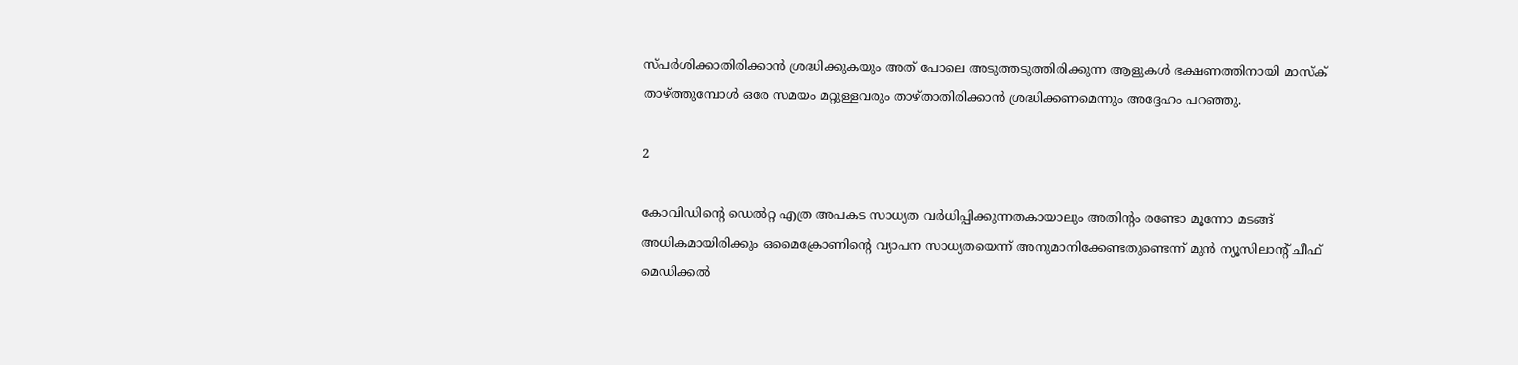സ്പര്‍ശിക്കാതിരിക്കാന്‍ ശ്രദ്ധിക്കുകയും അത് പോലെ അടുത്തടുത്തിരിക്കുന്ന ആളുകള്‍ ഭക്ഷണത്തിനായി മാസ്‌ക് താഴ്ത്തുമ്പോള്‍ ഒരേ സമയം മറ്റുള്ളവരും താഴ്താതിരിക്കാന്‍ ശ്രദ്ധിക്കണമെന്നും അദ്ദേഹം പറഞ്ഞു.

2

കോവിഡിന്റെ ഡെല്‍റ്റ എത്ര അപകട സാധ്യത വര്‍ധിപ്പിക്കുന്നതകായാലും അതിന്റം രണ്ടോ മൂന്നോ മടങ്ങ് അധികമായിരിക്കും ഒമൈക്രോണിന്റെ വ്യാപന സാധ്യതയെന്ന് അനുമാനിക്കേണ്ടതുണ്ടെന്ന് മുന്‍ ന്യൂസിലാന്റ് ചീഫ് മെഡിക്കല്‍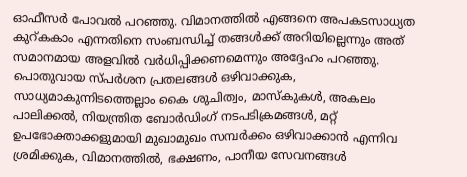ഓഫീസര്‍ പോവല്‍ പറഞ്ഞു. വിമാനത്തില്‍ എങ്ങനെ അപകടസാധ്യത കുറ്കകാം എന്നതിനെ സംബന്ധിച്ച് തങ്ങള്‍ക്ക് അറിയില്ലെന്നും അത് സമാനമായ അളവില്‍ വര്‍ധിപ്പിക്കണമെന്നും അദ്ദേഹം പറഞ്ഞു. പൊതുവായ സ്പര്‍ശന പ്രതലങ്ങള്‍ ഒഴിവാക്കുക, സാധ്യമാകുന്നിടത്തെല്ലാം കൈ ശുചിത്വം, മാസ്‌കുകള്‍, അകലം പാലിക്കല്‍, നിയന്ത്രിത ബോര്‍ഡിംഗ് നടപടിക്രമങ്ങള്‍, മറ്റ് ഉപഭോക്താക്കളുമായി മുഖാമുഖം സമ്പര്‍ക്കം ഒഴിവാക്കാന്‍ എന്നിവ ശ്രമിക്കുക, വിമാനത്തില്‍, ഭക്ഷണം, പാനീയ സേവനങ്ങള്‍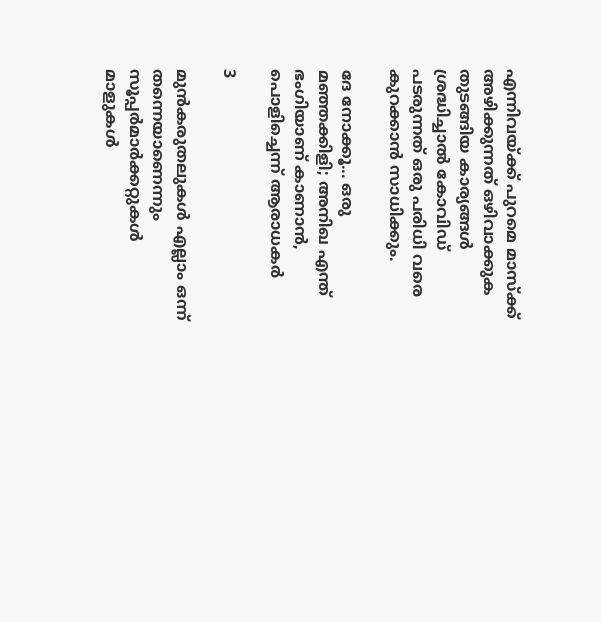എന്നിവയ്ക്ക് പുറമെ മാസ്‌ക്ക് അഴിക്കുന്നത് ഒഴിവാക്കുക തുടങ്ങിയ കാര്യങ്ങള്‍ ശ്രദ്ധിച്ചാല്‍ കോവിഡ് പടരുന്നത് ഒരു പരിധി വരെ കുറക്കാന്‍ സാധിക്കും.

ദേ നോക്കൂ... ഒരു മഞ്ഞക്കിളി; അനിഖ എന്ത് ഭംഗിയാണ് കാണാന്‍, പൊളിച്ചെന്ന് ആരാധകര്‍

3

മുന്‍കരുതലുകള്‍ എല്ലാം ഒന്ന് തന്നെയാണെന്നും സൂപ്പര്‍മാര്‍ക്കറ്റുകള്‍ മാളുകള്‍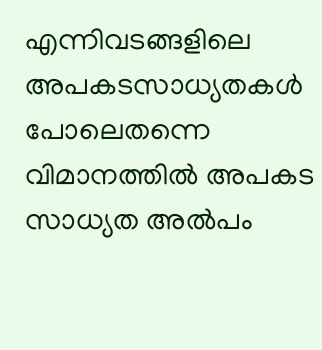എന്നിവടങ്ങളിലെ അപകടസാധ്യതകള്‍ പോലെതന്നെ വിമാനത്തില്‍ അപകട സാധ്യത അല്‍പം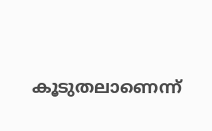കൂടുതലാണെന്ന്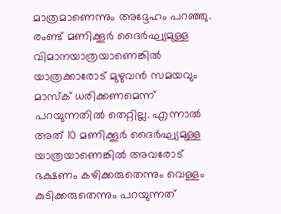മാത്രമാണെന്നും അദ്ദേഹം പറഞ്ഞു. രംണ്ട് മണിക്കൂര്‍ ദൈര്‍ഘ്യമുള്ള വിമാനയാത്രയാണെങ്കില്‍ യാത്രക്കാരോട് മുഴുവന്‍ സമയവും മാസ്‌ക് ധരിക്കണമെന്ന് പറയുന്നതില്‍ തെറ്റില്ല. എന്നാല്‍ അത് 10 മണിക്കൂര്‍ ദൈര്‍ഘ്യമുള്ള യാത്രയാണെങ്കില്‍ അവരോട് ഭക്ഷണം കഴിക്കരുതെന്നും വെള്ളം കുടിക്കരുതെന്നും പറയുന്നത്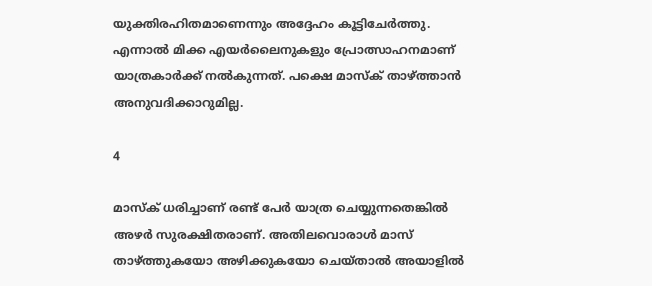യുക്തിരഹിതമാണെന്നും അദ്ദേഹം കൂട്ടിചേര്‍ത്തു. എന്നാല്‍ മിക്ക എയര്‍ലൈനുകളും പ്രോത്സാഹനമാണ് യാത്രകാര്‍ക്ക് നല്‍കുന്നത്. പക്ഷെ മാസ്‌ക് താഴ്ത്താന്‍ അനുവദിക്കാറുമില്ല.

4

മാസ്‌ക് ധരിച്ചാണ് രണ്ട് പേര്‍ യാത്ര ചെയ്യുന്നതെങ്കില്‍ അഴര്‍ സുരക്ഷിതരാണ്. അതിലവൊരാള്‍ മാസ് താഴ്ത്തുകയോ അഴിക്കുകയോ ചെയ്താല്‍ അയാളില്‍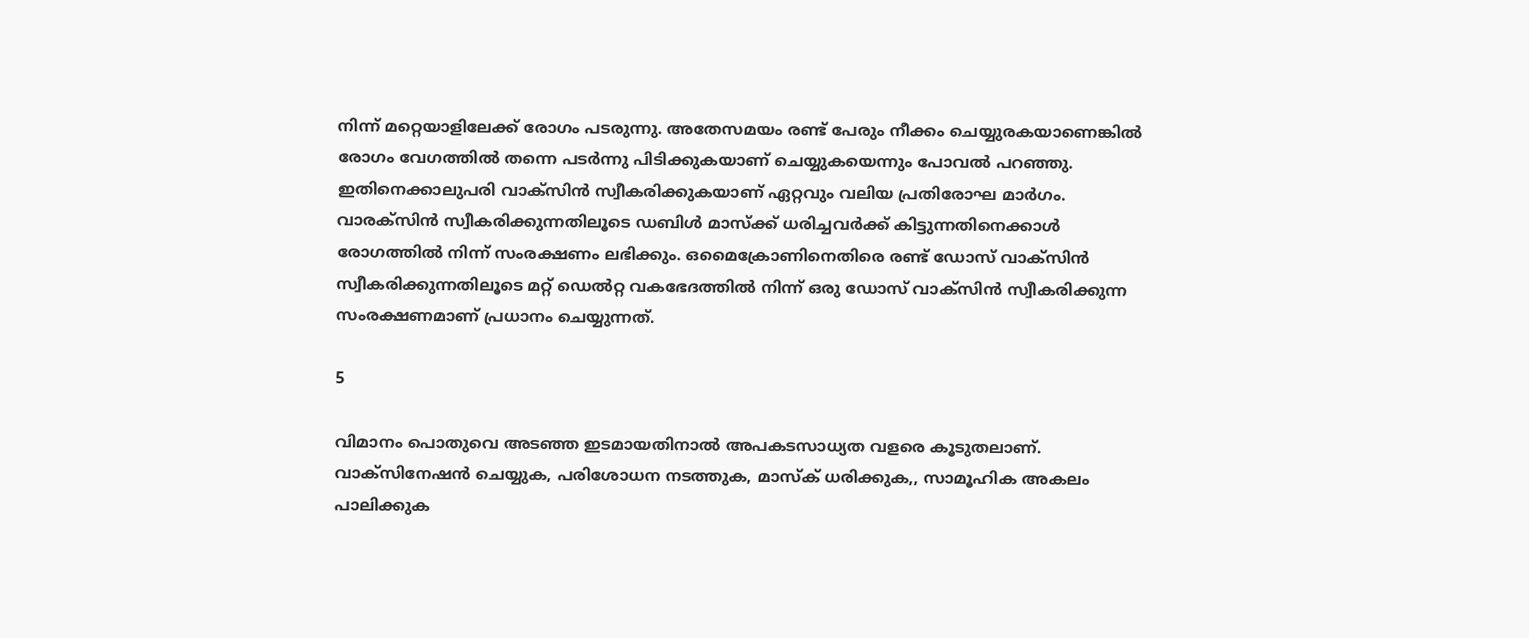നിന്ന് മറ്റെയാളിലേക്ക് രോഗം പടരുന്നു. അതേസമയം രണ്ട് പേരും നീക്കം ചെയ്യുരകയാണെങ്കില്‍ രോഗം വേഗത്തില്‍ തന്നെ പടര്‍ന്നു പിടിക്കുകയാണ് ചെയ്യുകയെന്നും പോവല്‍ പറഞ്ഞു. ഇതിനെക്കാലുപരി വാക്‌സിന്‍ സ്വീകരിക്കുകയാണ് ഏറ്റവും വലിയ പ്രതിരോഘ മാര്‍ഗം. വാരക്‌സിന്‍ സ്വീകരിക്കുന്നതിലൂടെ ഡബിള്‍ മാസ്‌ക്ക് ധരിച്ചവര്‍ക്ക് കിട്ടുന്നതിനെക്കാള്‍ രോഗത്തില്‍ നിന്ന് സംരക്ഷണം ലഭിക്കും. ഒമൈക്രോണിനെതിരെ രണ്ട് ഡോസ് വാക്‌സിന്‍ സ്വീകരിക്കുന്നതിലൂടെ മറ്റ് ഡെല്‍റ്റ വകഭേദത്തില്‍ നിന്ന് ഒരു ഡോസ് വാക്‌സിന്‍ സ്വീകരിക്കുന്ന സംരക്ഷണമാണ് പ്രധാനം ചെയ്യുന്നത്.

5

വിമാനം പൊതുവെ അടഞ്ഞ ഇടമായതിനാല്‍ അപകടസാധ്യത വളരെ കൂടുതലാണ്. വാക്‌സിനേഷന്‍ ചെയ്യുക, പരിശോധന നടത്തുക, മാസ്‌ക് ധരിക്കുക,, സാമൂഹിക അകലം പാലിക്കുക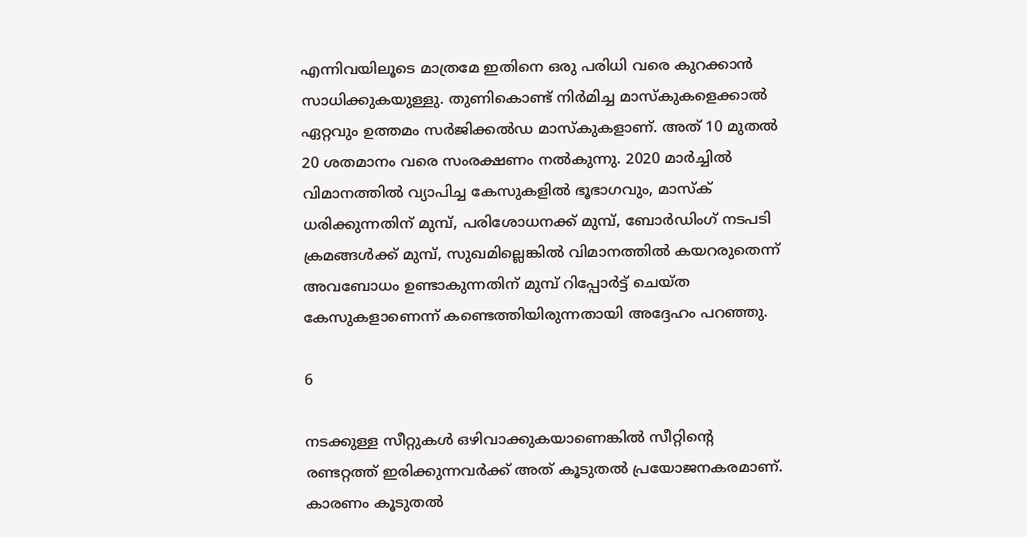എന്നിവയിലൂടെ മാത്രമേ ഇതിനെ ഒരു പരിധി വരെ കുറക്കാന്‍ സാധിക്കുകയുള്ളു. തുണികൊണ്ട് നിര്‍മിച്ച മാസ്‌കുകളെക്കാല്‍ ഏറ്റവും ഉത്തമം സര്‍ജിക്കല്‍ഡ മാസ്‌കുകളാണ്. അത് 10 മുതല്‍ 20 ശതമാനം വരെ സംരക്ഷണം നല്‍കുന്നു. 2020 മാര്‍ച്ചില്‍ വിമാനത്തില്‍ വ്യാപിച്ച കേസുകളില്‍ ഭൂഭാഗവും, മാസ്‌ക് ധരിക്കുന്നതിന് മുമ്പ്, പരിശോധനക്ക് മുമ്പ്, ബോര്‍ഡിംഗ് നടപടി ക്രമങ്ങള്‍ക്ക് മുമ്പ്, സുഖമില്ലെങ്കില്‍ വിമാനത്തില്‍ കയറരുതെന്ന് അവബോധം ഉണ്ടാകുന്നതിന് മുമ്പ് റിപ്പോര്‍ട്ട് ചെയ്ത കേസുകളാണെന്ന് കണ്ടെത്തിയിരുന്നതായി അദ്ദേഹം പറഞ്ഞു.

6

നടക്കുള്ള സീറ്റുകള്‍ ഒഴിവാക്കുകയാണെങ്കില്‍ സീറ്റിന്റെ രണ്ടറ്റത്ത് ഇരിക്കുന്നവര്‍ക്ക് അത് കൂടുതല്‍ പ്രയോജനകരമാണ്. കാരണം കൂടുതല്‍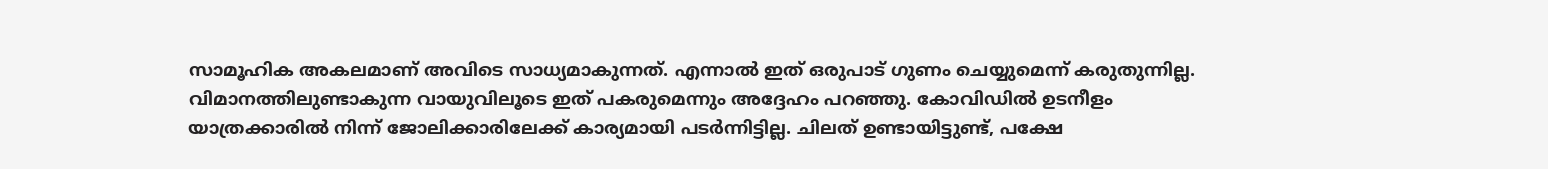സാമൂഹിക അകലമാണ് അവിടെ സാധ്യമാകുന്നത്. എന്നാല്‍ ഇത് ഒരുപാട് ഗുണം ചെയ്യുമെന്ന് കരുതുന്നില്ല. വിമാനത്തിലുണ്ടാകുന്ന വായുവിലൂടെ ഇത് പകരുമെന്നും അദ്ദേഹം പറഞ്ഞു. കോവിഡില്‍ ഉടനീളം യാത്രക്കാരില്‍ നിന്ന് ജോലിക്കാരിലേക്ക് കാര്യമായി പടര്‍ന്നിട്ടില്ല. ചിലത് ഉണ്ടായിട്ടുണ്ട്, പക്ഷേ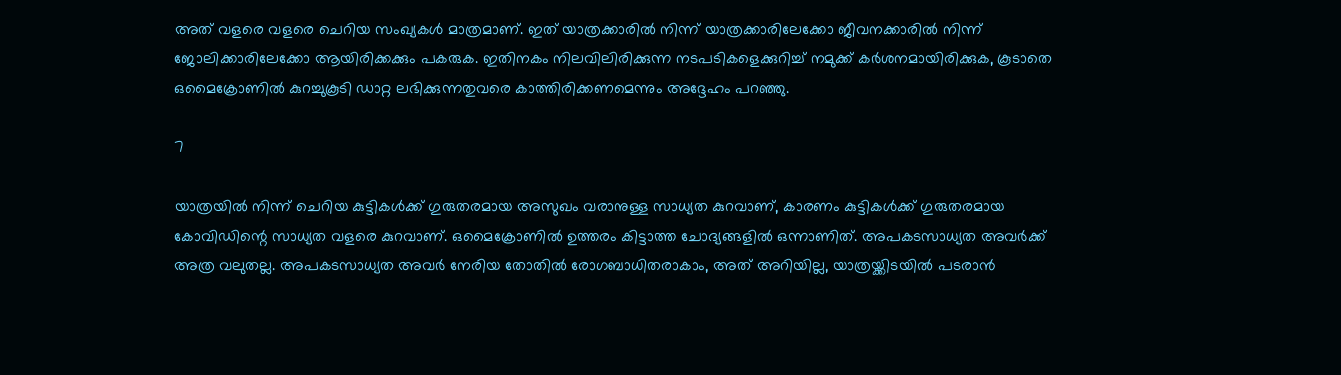അത് വളരെ വളരെ ചെറിയ സംഖ്യകള്‍ മാത്രമാണ്. ഇത് യാത്രക്കാരില്‍ നിന്ന് യാത്രക്കാരിലേക്കോ ജീവനക്കാരില്‍ നിന്ന് ജോലിക്കാരിലേക്കോ ആയിരിക്കക്കും പകരുക. ഇതിനകം നിലവിലിരിക്കുന്ന നടപടികളെക്കുറിച്ച് നമുക്ക് കര്‍ശനമായിരിക്കുക, കൂടാതെ ഒമൈക്രോണില്‍ കുറച്ചുകൂടി ഡാറ്റ ലഭിക്കുന്നതുവരെ കാത്തിരിക്കണമെന്നും അദ്ദേഹം പറഞ്ഞു.

7

യാത്രയില്‍ നിന്ന് ചെറിയ കുട്ടികള്‍ക്ക് ഗുരുതരമായ അസുഖം വരാനുള്ള സാധ്യത കുറവാണ്, കാരണം കുട്ടികള്‍ക്ക് ഗുരുതരമായ കോവിഡിന്റെ സാധ്യത വളരെ കുറവാണ്. ഒമൈക്രോണില്‍ ഉത്തരം കിട്ടാത്ത ചോദ്യങ്ങളില്‍ ഒന്നാണിത്. അപകടസാധ്യത അവര്‍ക്ക് അത്ര വലുതല്ല. അപകടസാധ്യത അവര്‍ നേരിയ തോതില്‍ രോഗബാധിതരാകാം, അത് അറിയില്ല, യാത്രയ്ക്കിടയില്‍ പടരാന്‍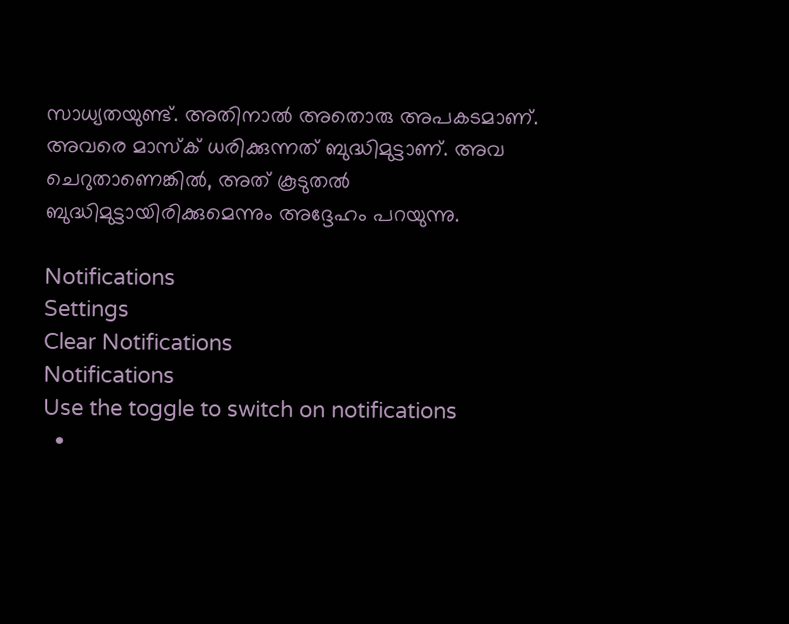സാധ്യതയുണ്ട്. അതിനാല്‍ അതൊരു അപകടമാണ്. അവരെ മാസ്‌ക് ധരിക്കുന്നത് ബുദ്ധിമുട്ടാണ്. അവ ചെറുതാണെങ്കില്‍, അത് കൂടുതല്‍ ബുദ്ധിമുട്ടായിരിക്കുമെന്നും അദ്ദേഹം പറയുന്നു.

Notifications
Settings
Clear Notifications
Notifications
Use the toggle to switch on notifications
  •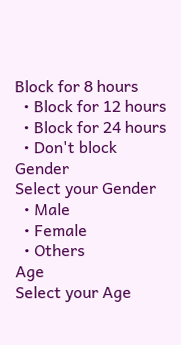Block for 8 hours
  • Block for 12 hours
  • Block for 24 hours
  • Don't block
Gender
Select your Gender
  • Male
  • Female
  • Others
Age
Select your Age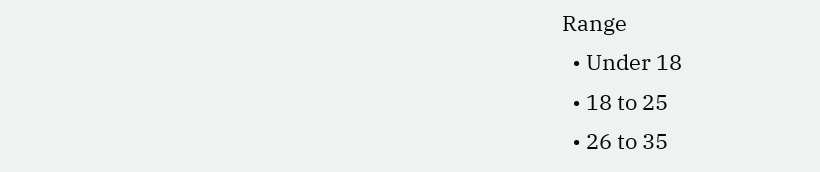Range
  • Under 18
  • 18 to 25
  • 26 to 35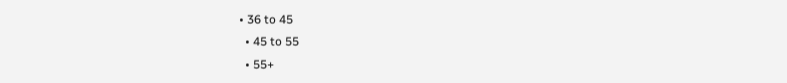• 36 to 45
  • 45 to 55
  • 55+